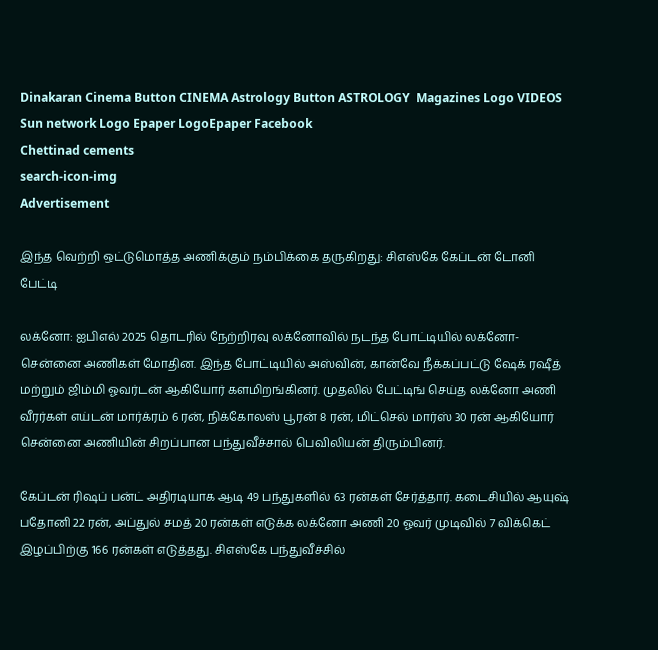Dinakaran Cinema Button CINEMA Astrology Button ASTROLOGY  Magazines Logo VIDEOS Sun network Logo Epaper LogoEpaper Facebook
Chettinad cements
search-icon-img
Advertisement

இந்த வெற்றி ஒட்டுமொத்த அணிக்கும் நம்பிக்கை தருகிறது: சிஎஸ்கே கேப்டன் டோனி பேட்டி

லக்னோ: ஐபிஎல் 2025 தொடரில் நேற்றிரவு லக்னோவில் நடந்த போட்டியில் லக்னோ-சென்னை அணிகள் மோதின. இந்த போட்டியில் அஸ்வின், கான்வே நீக்கப்பட்டு ஷேக் ரஷீத் மற்றும் ஜிம்மி ஓவர்டன் ஆகியோர் களமிறங்கினர். முதலில் பேட்டிங் செய்த லக்னோ அணி வீரர்கள் எய்டன் மார்க்ரம் 6 ரன், நிக்கோலஸ் பூரன் 8 ரன், மிட்செல் மார்ஸ் 30 ரன் ஆகியோர் சென்னை அணியின் சிறப்பான பந்துவீச்சால் பெவிலியன் திரும்பினர்.

கேப்டன் ரிஷப் பன்ட் அதிரடியாக ஆடி 49 பந்துகளில் 63 ரன்கள் சேர்த்தார். கடைசியில் ஆயுஷ் பதோனி 22 ரன், அப்துல் சமத் 20 ரன்கள் எடுக்க லக்னோ அணி 20 ஓவர் முடிவில் 7 விக்கெட் இழப்பிற்கு 166 ரன்கள் எடுத்தது. சிஎஸ்கே பந்துவீச்சில்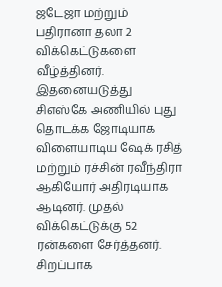ஜடேஜா மற்றும் பதிரானா தலா 2 விக்கெட்டுகளை வீழ்த்தினர். இதனையடுத்து சிஎஸ்கே அணியில் புது தொடக்க ஜோடியாக விளையாடிய ஷேக் ரசித் மற்றும் ரச்சின் ரவீந்திரா ஆகியோர் அதிரடியாக ஆடினர். முதல் விக்கெட்டுக்கு 52 ரன்களை சேர்த்தனர். சிறப்பாக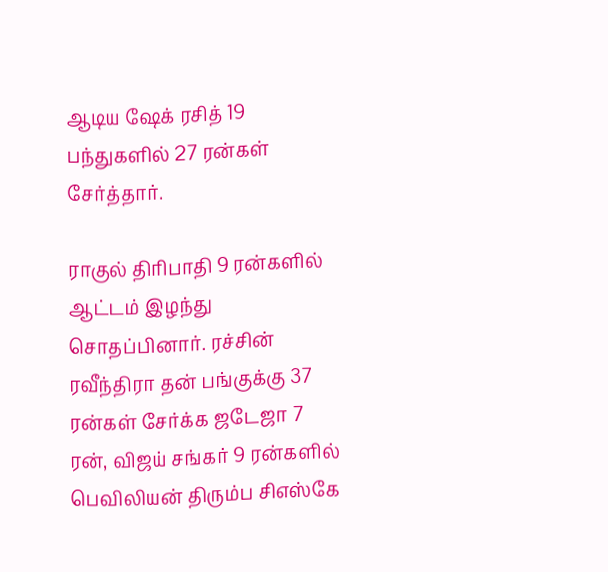ஆடிய ஷேக் ரசித் 19 பந்துகளில் 27 ரன்கள் சேர்த்தார்.

ராகுல் திரிபாதி 9 ரன்களில் ஆட்டம் இழந்து சொதப்பினார். ரச்சின் ரவீந்திரா தன் பங்குக்கு 37 ரன்கள் சேர்க்க ஜடேஜா 7 ரன், விஜய் சங்கர் 9 ரன்களில் பெவிலியன் திரும்ப சிஎஸ்கே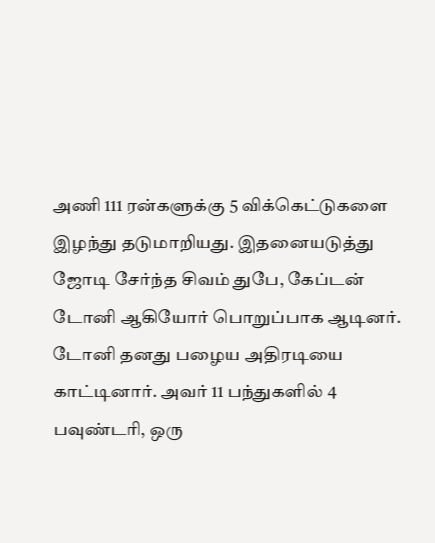அணி 111 ரன்களுக்கு 5 விக்கெட்டுகளை இழந்து தடுமாறியது. இதனையடுத்து ஜோடி சேர்ந்த சிவம் துபே, கேப்டன் டோனி ஆகியோர் பொறுப்பாக ஆடினர். டோனி தனது பழைய அதிரடியை காட்டினார். அவர் 11 பந்துகளில் 4 பவுண்டரி, ஒரு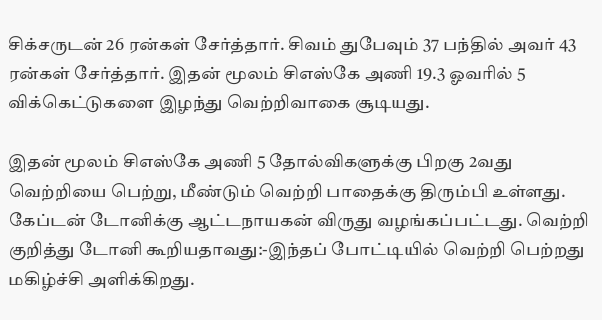சிக்சருடன் 26 ரன்கள் சேர்த்தார். சிவம் துபேவும் 37 பந்தில் அவர் 43 ரன்கள் சேர்த்தார். இதன் மூலம் சிஎஸ்கே அணி 19.3 ஓவரில் 5 விக்கெட்டுகளை இழந்து வெற்றிவாகை சூடியது.

இதன் மூலம் சிஎஸ்கே அணி 5 தோல்விகளுக்கு பிறகு 2வது வெற்றியை பெற்று, மீண்டும் வெற்றி பாதைக்கு திரும்பி உள்ளது. கேப்டன் டோனிக்கு ஆட்டநாயகன் விருது வழங்கப்பட்டது. வெற்றி குறித்து டோனி கூறியதாவது:-இந்தப் போட்டியில் வெற்றி பெற்றது மகிழ்ச்சி அளிக்கிறது.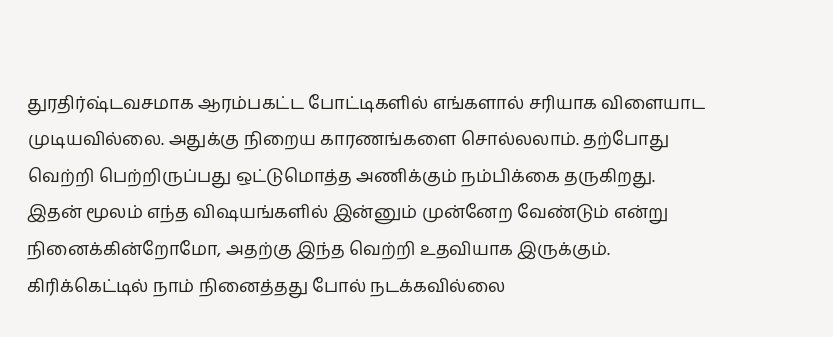துரதிர்ஷ்டவசமாக ஆரம்பகட்ட போட்டிகளில் எங்களால் சரியாக விளையாட முடியவில்லை. அதுக்கு நிறைய காரணங்களை சொல்லலாம். தற்போது வெற்றி பெற்றிருப்பது ஒட்டுமொத்த அணிக்கும் நம்பிக்கை தருகிறது. இதன் மூலம் எந்த விஷயங்களில் இன்னும் முன்னேற வேண்டும் என்று நினைக்கின்றோமோ, அதற்கு இந்த வெற்றி உதவியாக இருக்கும். கிரிக்கெட்டில் நாம் நினைத்தது போல் நடக்கவில்லை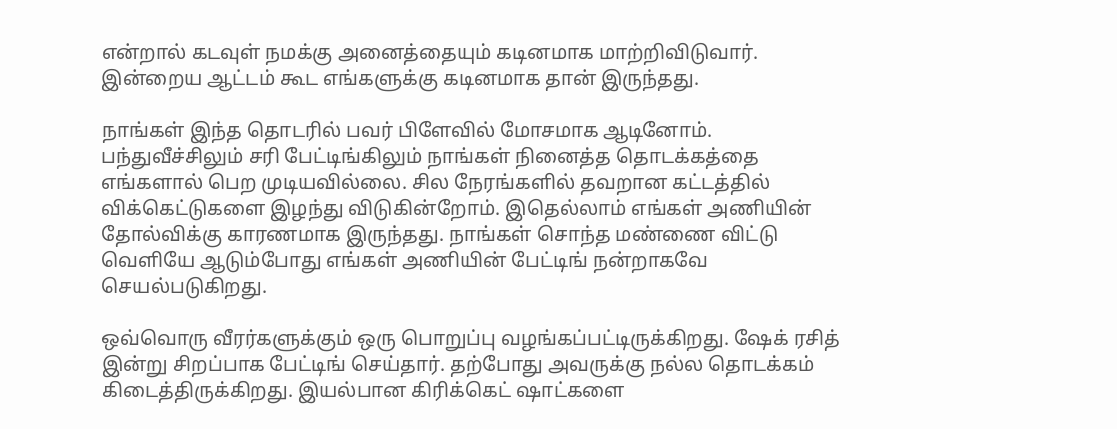என்றால் கடவுள் நமக்கு அனைத்தையும் கடினமாக மாற்றிவிடுவார். இன்றைய ஆட்டம் கூட எங்களுக்கு கடினமாக தான் இருந்தது.

நாங்கள் இந்த தொடரில் பவர் பிளேவில் மோசமாக ஆடினோம். பந்துவீச்சிலும் சரி பேட்டிங்கிலும் நாங்கள் நினைத்த தொடக்கத்தை எங்களால் பெற முடியவில்லை. சில நேரங்களில் தவறான கட்டத்தில் விக்கெட்டுகளை இழந்து விடுகின்றோம். இதெல்லாம் எங்கள் அணியின் தோல்விக்கு காரணமாக இருந்தது. நாங்கள் சொந்த மண்ணை விட்டு வெளியே ஆடும்போது எங்கள் அணியின் பேட்டிங் நன்றாகவே செயல்படுகிறது.

ஒவ்வொரு வீரர்களுக்கும் ஒரு பொறுப்பு வழங்கப்பட்டிருக்கிறது. ஷேக் ரசித் இன்று சிறப்பாக பேட்டிங் செய்தார். தற்போது அவருக்கு நல்ல தொடக்கம் கிடைத்திருக்கிறது. இயல்பான கிரிக்கெட் ஷாட்களை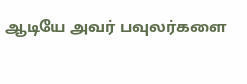ஆடியே அவர் பவுலர்களை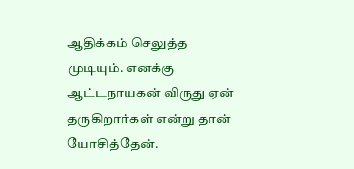ஆதிக்கம் செலுத்த முடியும். எனக்கு ஆட்டநாயகன் விருது ஏன் தருகிறார்கள் என்று தான் யோசித்தேன்.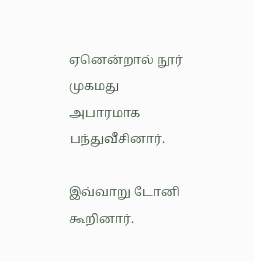ஏனென்றால் நூர் முகமது அபாரமாக பந்துவீசினார்.

இவ்வாறு டோனி கூறினார்.